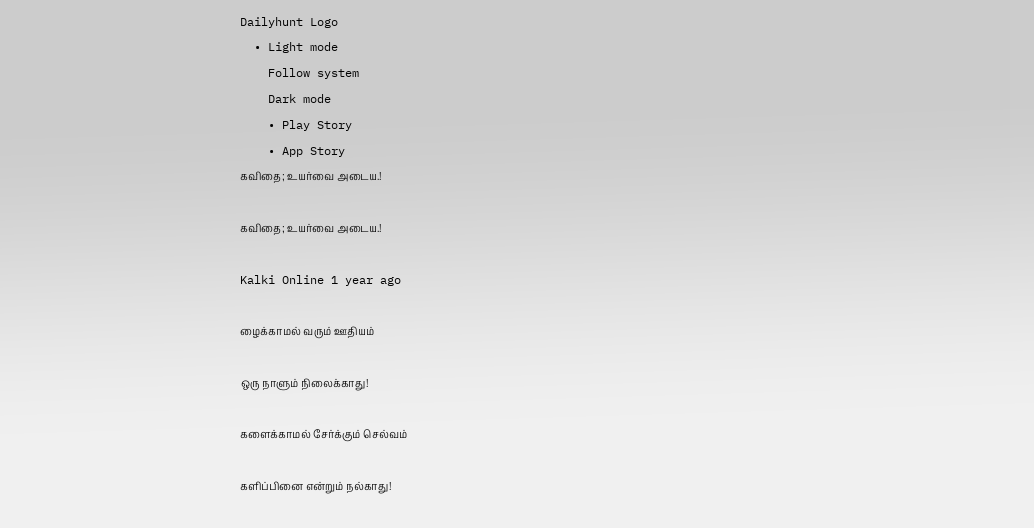Dailyhunt Logo
  • Light mode
    Follow system
    Dark mode
    • Play Story
    • App Story
கவிதை; உயர்வை அடைய.!

கவிதை; உயர்வை அடைய.!

Kalki Online 1 year ago

ழைக்காமல் வரும் ஊதியம்

ஒரு நாளும் நிலைக்காது!

களைக்காமல் சேர்க்கும் செல்வம்

களிப்பினை என்றும் நல்காது!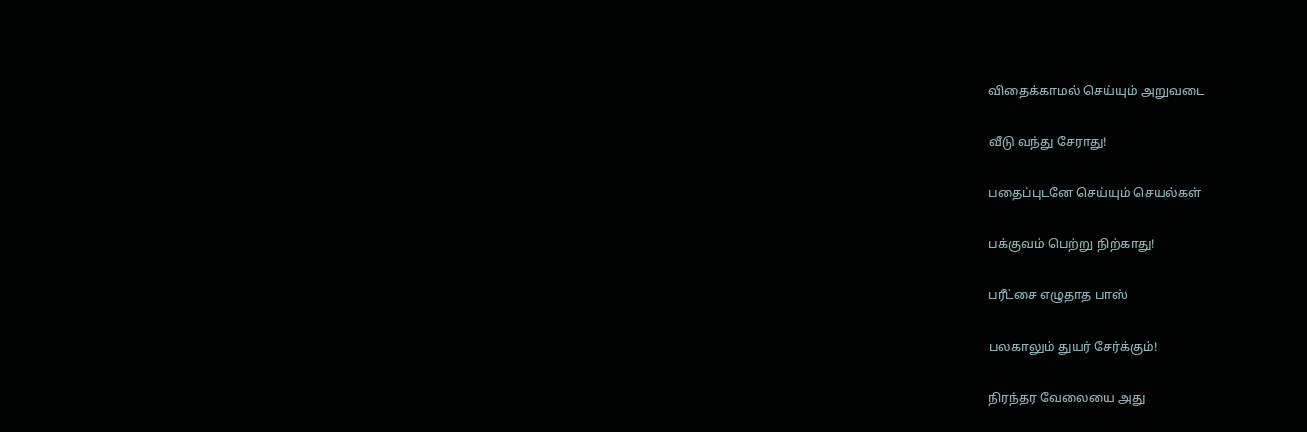விதைக்காமல் செய்யும் அறுவடை

வீடு வந்து சேராது!

பதைப்புடனே செய்யும் செயல்கள்

பக்குவம் பெற்று நிற்காது!

பரீட்சை எழுதாத பாஸ்

பலகாலும் துயர் சேர்க்கும்!

நிரந்தர வேலையை அது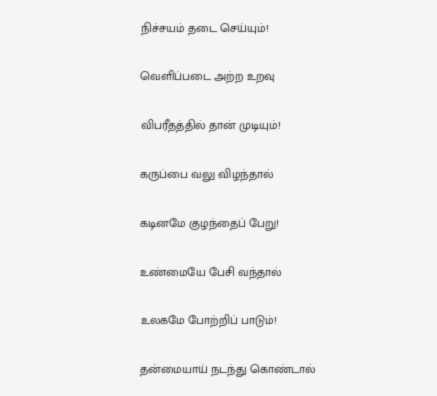நிச்சயம் தடை செய்யும்!

வெளிப்படை அற்ற உறவு

விபரீதத்தில் தான் முடியும்!

கருப்பை வலு விழந்தால்

கடினமே குழந்தைப் பேறு!

உண்மையே பேசி வந்தால்

உலகமே போற்றிப் பாடும்!

தன்மையாய் நடந்து கொண்டால்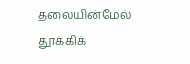தலையின்மேல் தூக்கிக்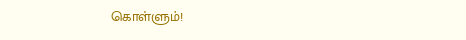கொள்ளும்!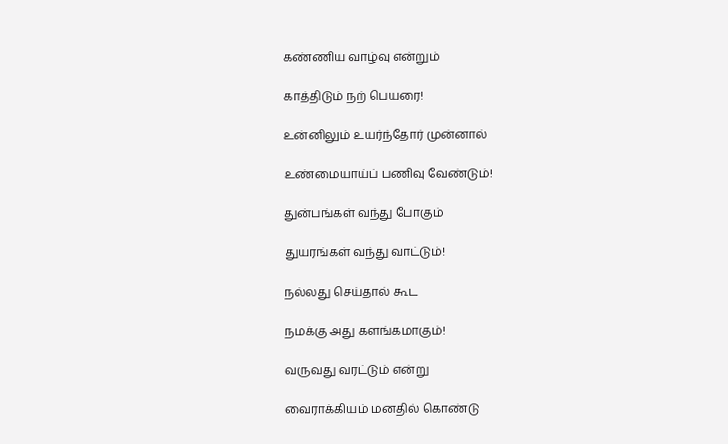கண்ணிய வாழ்வு என்றும்

காத்திடும் நற் பெயரை!

உன்னிலும் உயர்ந்தோர் முன்னால்

உண்மையாய்ப் பணிவு வேண்டும்!

துன்பங்கள் வந்து போகும்

துயரங்கள் வந்து வாட்டும்!

நல்லது செய்தால் கூட

நமக்கு அது களங்கமாகும்!

வருவது வரட்டும் என்று

வைராக்கியம் மனதில் கொண்டு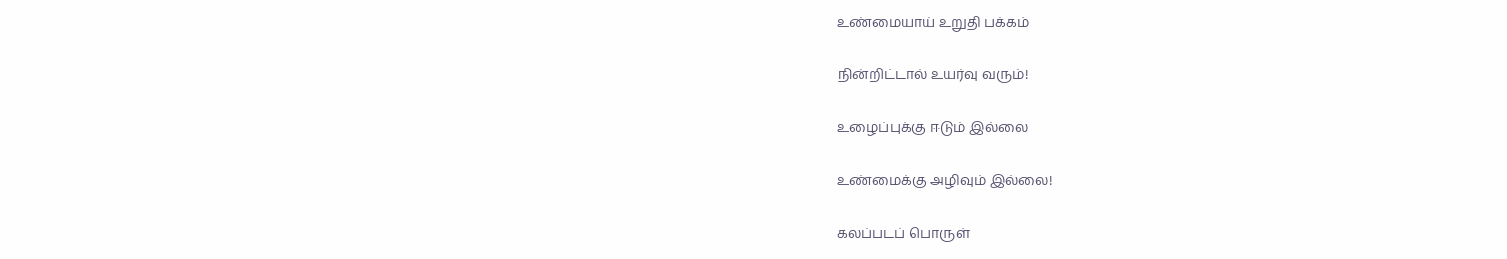உண்மையாய் உறுதி பக்கம்

நின்றிட்டால் உயர்வு வரும்!

உழைப்புக்கு ஈடும் இல்லை

உண்மைக்கு அழிவும் இல்லை!

கலப்படப் பொருள்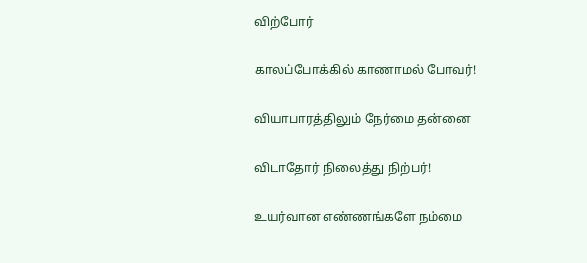விற்போர்

காலப்போக்கில் காணாமல் போவர்!

வியாபாரத்திலும் நேர்மை தன்னை

விடாதோர் நிலைத்து நிற்பர்!

உயர்வான எண்ணங்களே நம்மை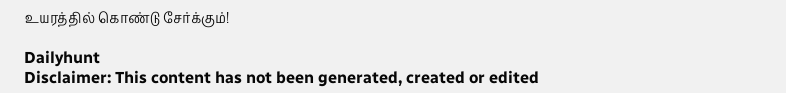உயரத்தில் கொண்டு சேர்க்கும்!

Dailyhunt
Disclaimer: This content has not been generated, created or edited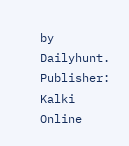by Dailyhunt. Publisher: Kalki Online